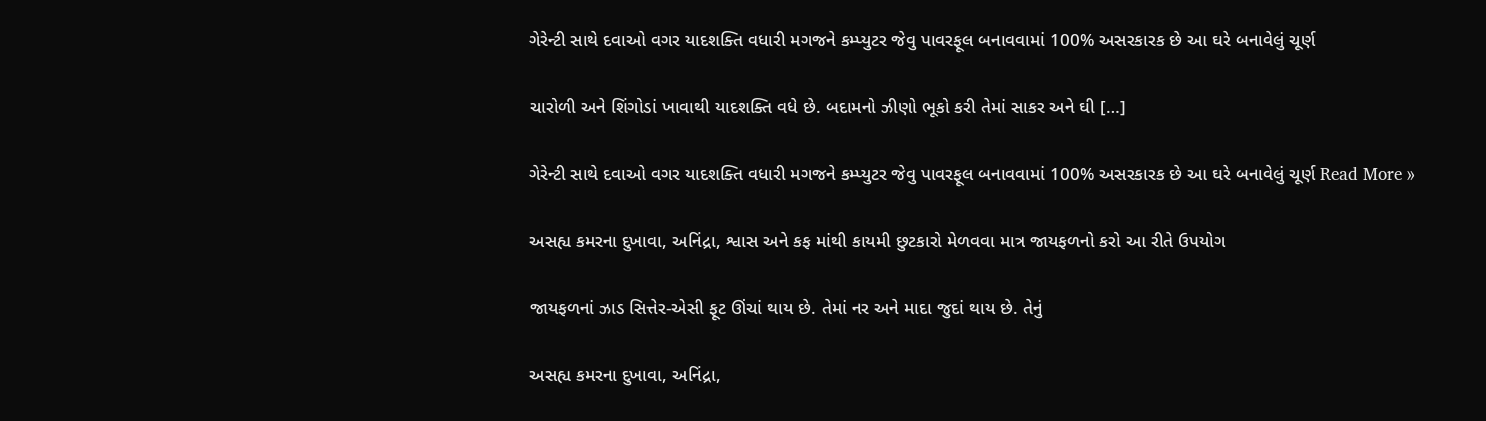ગેરેન્ટી સાથે દવાઓ વગર યાદશક્તિ વધારી મગજને કમ્પ્યુટર જેવુ પાવરફૂલ બનાવવામાં 100% અસરકારક છે આ ઘરે બનાવેલું ચૂર્ણ

ચારોળી અને શિંગોડાં ખાવાથી યાદશક્તિ વધે છે. બદામનો ઝીણો ભૂકો કરી તેમાં સાકર અને ઘી […]

ગેરેન્ટી સાથે દવાઓ વગર યાદશક્તિ વધારી મગજને કમ્પ્યુટર જેવુ પાવરફૂલ બનાવવામાં 100% અસરકારક છે આ ઘરે બનાવેલું ચૂર્ણ Read More »

અસહ્ય કમરના દુખાવા, અનિંદ્રા, શ્વાસ અને કફ માંથી કાયમી છુટકારો મેળવવા માત્ર જાયફળનો કરો આ રીતે ઉપયોગ

જાયફળનાં ઝાડ સિત્તેર-એસી ફૂટ ઊંચાં થાય છે. તેમાં નર અને માદા જુદાં થાય છે. તેનું

અસહ્ય કમરના દુખાવા, અનિંદ્રા,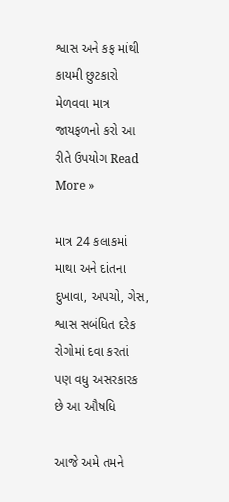શ્વાસ અને કફ માંથી કાયમી છુટકારો મેળવવા માત્ર જાયફળનો કરો આ રીતે ઉપયોગ Read More »

માત્ર 24 કલાકમાં માથા અને દાંતના દુખાવા, અપચો, ગેસ, શ્વાસ સબંધિત દરેક રોગોમાં દવા કરતાં પણ વધુ અસરકારક છે આ ઔષધિ

આજે અમે તમને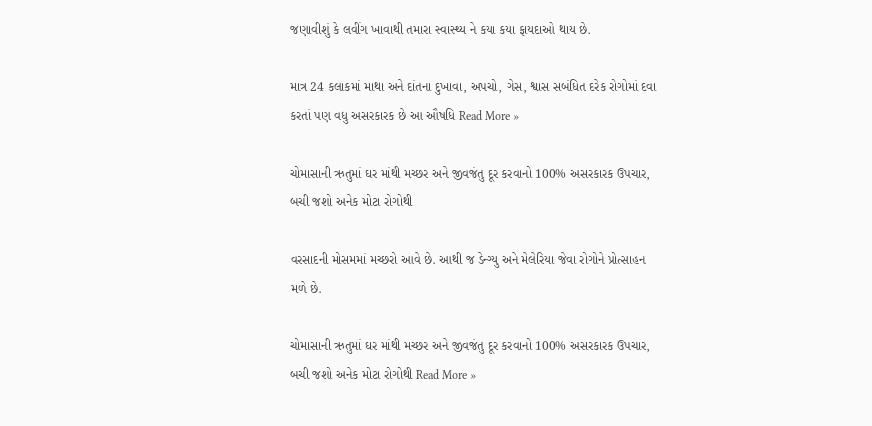જણાવીશું કે લવીંગ ખાવાથી તમારા સ્વાસ્થ્ય ને કયા કયા ફાયદાઓ થાય છે.

માત્ર 24 કલાકમાં માથા અને દાંતના દુખાવા, અપચો, ગેસ, શ્વાસ સબંધિત દરેક રોગોમાં દવા કરતાં પણ વધુ અસરકારક છે આ ઔષધિ Read More »

ચોમાસાની ઋતુમાં ઘર માંથી મચ્છર અને જીવજંતુ દૂર કરવાનો 100% અસરકારક ઉપચાર, બચી જશો અનેક મોટા રોગોથી

વરસાદની મોસમમાં મચ્છરો આવે છે. આથી જ ડેન્ગ્યુ અને મેલેરિયા જેવા રોગોને પ્રોત્સાહન મળે છે.

ચોમાસાની ઋતુમાં ઘર માંથી મચ્છર અને જીવજંતુ દૂર કરવાનો 100% અસરકારક ઉપચાર, બચી જશો અનેક મોટા રોગોથી Read More »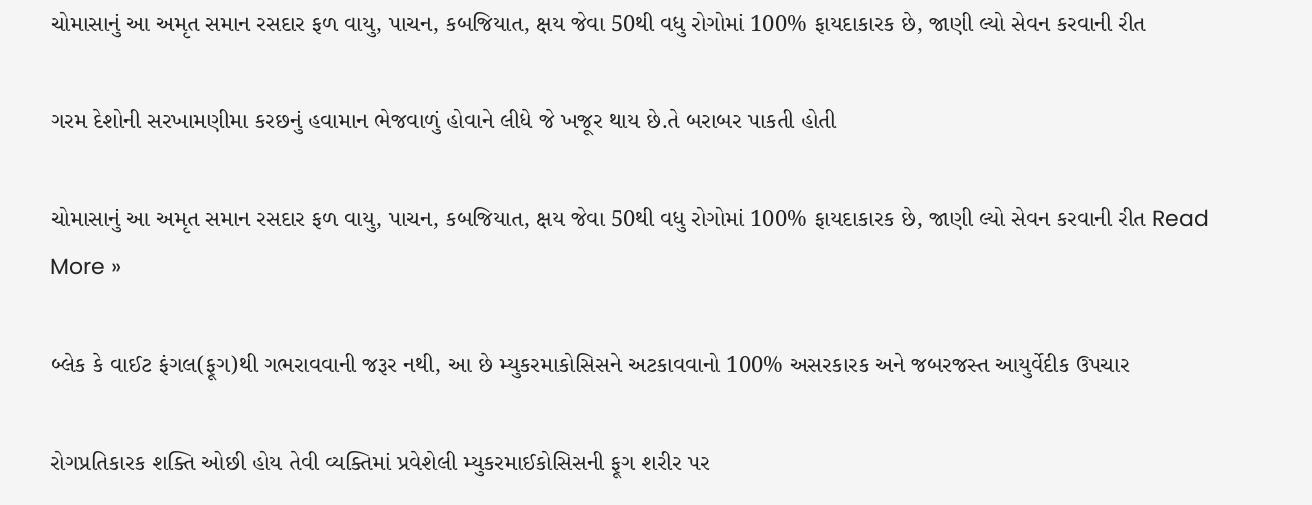ચોમાસાનું આ અમૃત સમાન રસદાર ફળ વાયુ, પાચન, કબજિયાત, ક્ષય જેવા 50થી વધુ રોગોમાં 100% ફાયદાકારક છે, જાણી લ્યો સેવન કરવાની રીત

ગરમ દેશોની સરખામણીમા કરછનું હવામાન ભેજવાળું હોવાને લીધે જે ખજૂર થાય છે.તે બરાબર પાકતી હોતી

ચોમાસાનું આ અમૃત સમાન રસદાર ફળ વાયુ, પાચન, કબજિયાત, ક્ષય જેવા 50થી વધુ રોગોમાં 100% ફાયદાકારક છે, જાણી લ્યો સેવન કરવાની રીત Read More »

બ્લેક કે વાઈટ ફંગલ(ફૂગ)થી ગભરાવવાની જરૂર નથી, આ છે મ્યુકરમાકોસિસને અટકાવવાનો 100% અસરકારક અને જબરજસ્ત આયુર્વેદીક ઉપચાર

રોગપ્રતિકારક શક્તિ ઓછી હોય તેવી વ્યક્તિમાં પ્રવેશેલી મ્યુકરમાઈકોસિસની ફૂગ શરીર પર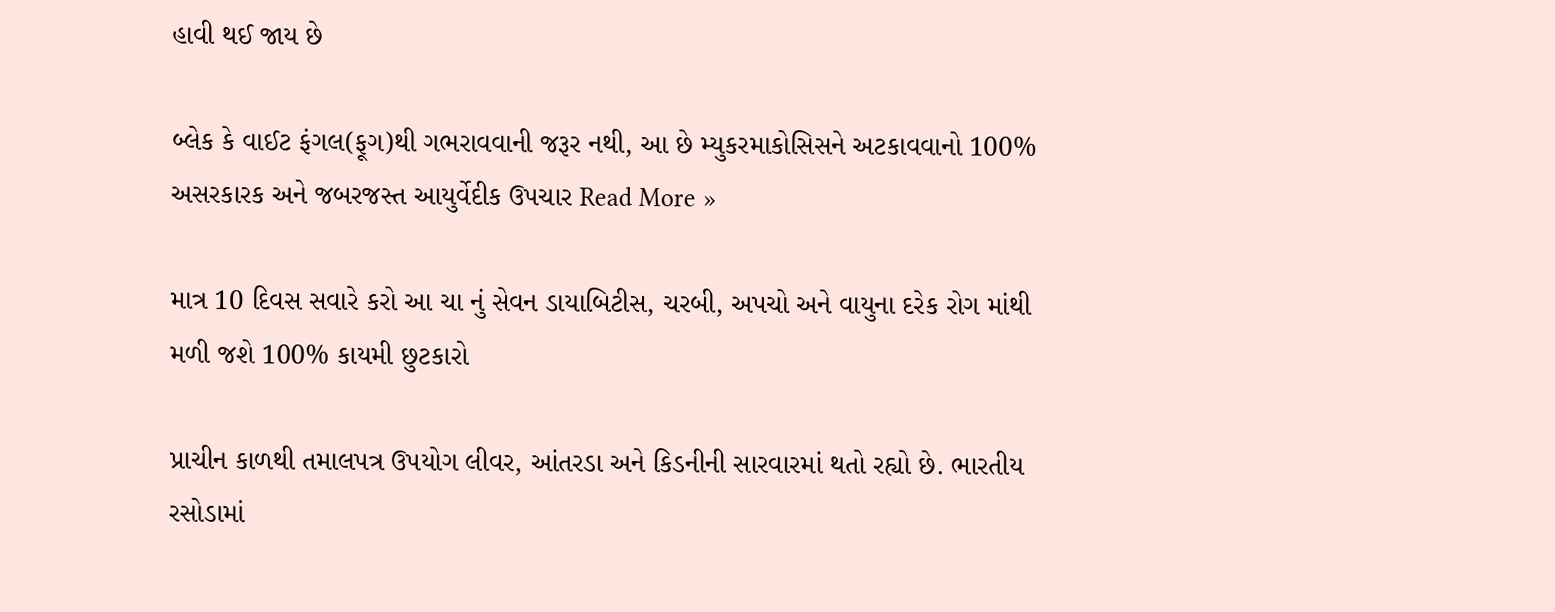હાવી થઈ જાય છે

બ્લેક કે વાઈટ ફંગલ(ફૂગ)થી ગભરાવવાની જરૂર નથી, આ છે મ્યુકરમાકોસિસને અટકાવવાનો 100% અસરકારક અને જબરજસ્ત આયુર્વેદીક ઉપચાર Read More »

માત્ર 10 દિવસ સવારે કરો આ ચા નું સેવન ડાયાબિટીસ, ચરબી, અપચો અને વાયુના દરેક રોગ માંથી મળી જશે 100% કાયમી છુટકારો

પ્રાચીન કાળથી તમાલપત્ર ઉપયોગ લીવર, આંતરડા અને કિડનીની સારવારમાં થતો રહ્યો છે. ભારતીય રસોડામાં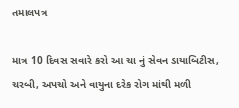તમાલપત્ર

માત્ર 10 દિવસ સવારે કરો આ ચા નું સેવન ડાયાબિટીસ, ચરબી, અપચો અને વાયુના દરેક રોગ માંથી મળી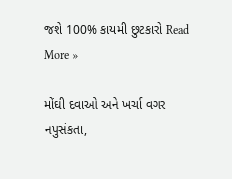જશે 100% કાયમી છુટકારો Read More »

મોંઘી દવાઓ અને ખર્ચા વગર નપુસંકતા,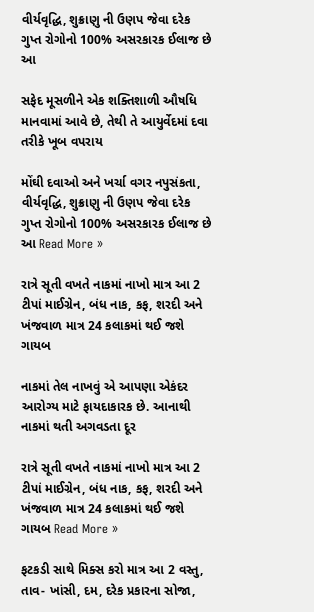વીર્યવૃદ્ધિ, શુક્રાણુ ની ઉણપ જેવા દરેક ગુપ્ત રોગોનો 100% અસરકારક ઈલાજ છે આ

સફેદ મૂસળીને એક શક્તિશાળી ઔષધિ માનવામાં આવે છે, તેથી તે આયુર્વેદમાં દવા તરીકે ખૂબ વપરાય

મોંઘી દવાઓ અને ખર્ચા વગર નપુસંકતા, વીર્યવૃદ્ધિ, શુક્રાણુ ની ઉણપ જેવા દરેક ગુપ્ત રોગોનો 100% અસરકારક ઈલાજ છે આ Read More »

રાત્રે સૂતી વખતે નાકમાં નાખો માત્ર આ 2 ટીપાં માઈગ્રેન, બંધ નાક, કફ, શરદી અને ખંજવાળ માત્ર 24 કલાકમાં થઈ જશે ગાયબ

નાકમાં તેલ નાખવું એ આપણા એકંદર આરોગ્ય માટે ફાયદાકારક છે. આનાથી નાકમાં થતી અગવડતા દૂર

રાત્રે સૂતી વખતે નાકમાં નાખો માત્ર આ 2 ટીપાં માઈગ્રેન, બંધ નાક, કફ, શરદી અને ખંજવાળ માત્ર 24 કલાકમાં થઈ જશે ગાયબ Read More »

ફટકડી સાથે મિક્સ કરો માત્ર આ 2 વસ્તુ, તાવ- ખાંસી, દમ, દરેક પ્રકારના સોજા,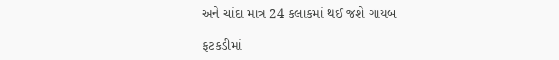અને ચાંદા માત્ર 24 કલાકમાં થઈ જશે ગાયબ

ફટકડીમાં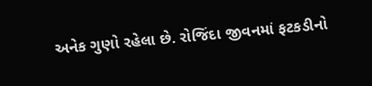અનેક ગુણો રહેલા છે. રોજિંદા જીવનમાં ફટકડીનો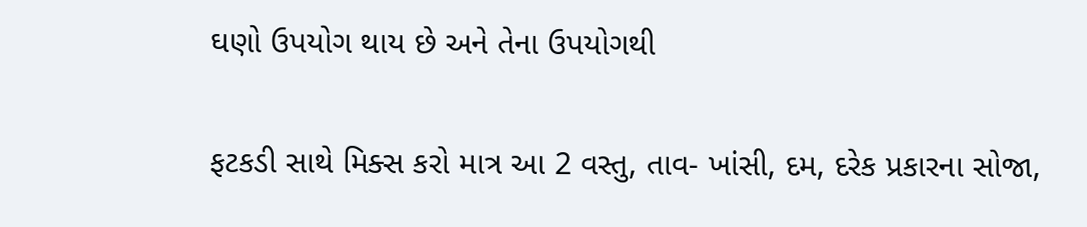ઘણો ઉપયોગ થાય છે અને તેના ઉપયોગથી

ફટકડી સાથે મિક્સ કરો માત્ર આ 2 વસ્તુ, તાવ- ખાંસી, દમ, દરેક પ્રકારના સોજા,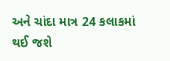અને ચાંદા માત્ર 24 કલાકમાં થઈ જશે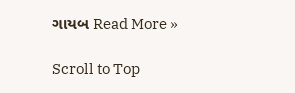ગાયબ Read More »

Scroll to Top